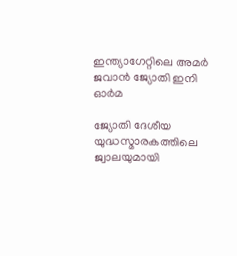ഇന്ത്യാഗേറ്റിലെ അമർ ജവാൻ ജ്യോതി ഇനി ഓർമ

ജ്യോതി ദേശീയ യുദ്ധസ്മാരകത്തിലെ ജ്വാലയുമായി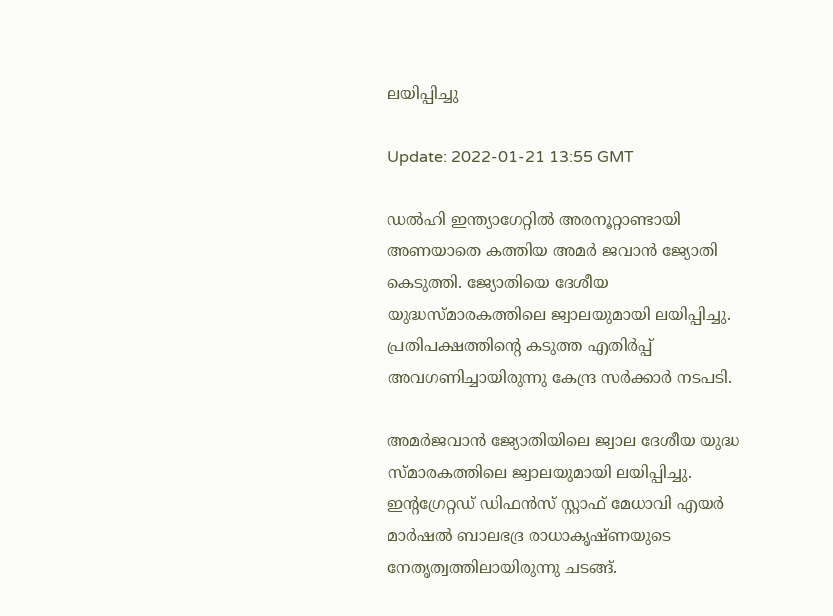ലയിപ്പിച്ചു

Update: 2022-01-21 13:55 GMT

ഡൽഹി ഇന്ത്യാഗേറ്റിൽ അരനൂറ്റാണ്ടായി അണയാതെ കത്തിയ അമർ ജവാൻ ജ്യോതി കെടുത്തി. ജ്യോതിയെ ദേശീയ യുദ്ധസ്മാരകത്തിലെ ജ്വാലയുമായി ലയിപ്പിച്ചു. പ്രതിപക്ഷത്തിന്റെ കടുത്ത എതിർപ്പ് അവഗണിച്ചായിരുന്നു കേന്ദ്ര സർക്കാർ നടപടി.

അമർജവാൻ ജ്യോതിയിലെ ജ്വാല ദേശീയ യുദ്ധ സ്മാരകത്തിലെ ജ്വാലയുമായി ലയിപ്പിച്ചു. ഇന്റഗ്രേറ്റഡ് ഡിഫൻസ് സ്റ്റാഫ് മേധാവി എയർ മാർഷൽ ബാലഭദ്ര രാധാകൃഷ്ണയുടെ നേതൃത്വത്തിലായിരുന്നു ചടങ്ങ്.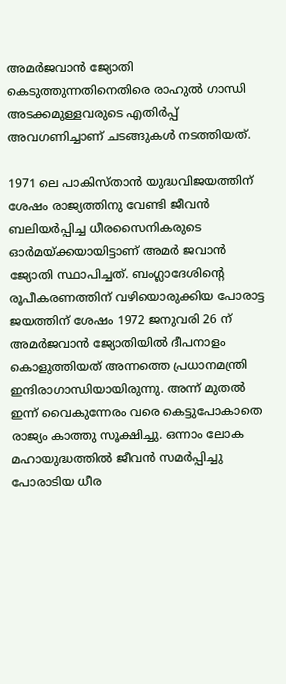അമർജവാൻ ജ്യോതി കെടുത്തുന്നതിനെതിരെ രാഹുൽ ഗാന്ധി അടക്കമുള്ളവരുടെ എതിർപ്പ് അവഗണിച്ചാണ് ചടങ്ങുകൾ നടത്തിയത്.

1971 ലെ പാകിസ്താൻ യുദ്ധവിജയത്തിന് ശേഷം രാജ്യത്തിനു വേണ്ടി ജീവൻ ബലിയർപ്പിച്ച ധീരസൈനികരുടെ ഓർമയ്ക്കയായിട്ടാണ് അമർ ജവാൻ ജ്യോതി സ്ഥാപിച്ചത്. ബംഗ്ലാദേശിന്റെ രൂപീകരണത്തിന് വഴിയൊരുക്കിയ പോരാട്ട ജയത്തിന് ശേഷം 1972 ജനുവരി 26 ന് അമർജവാൻ ജ്യോതിയിൽ ദീപനാളം കൊളുത്തിയത് അന്നത്തെ പ്രധാനമന്ത്രി ഇന്ദിരാഗാന്ധിയായിരുന്നു. അന്ന് മുതൽ ഇന്ന് വൈകുന്നേരം വരെ കെട്ടുപോകാതെ രാജ്യം കാത്തു സൂക്ഷിച്ചു. ഒന്നാം ലോക മഹായുദ്ധത്തിൽ ജീവൻ സമർപ്പിച്ചു പോരാടിയ ധീര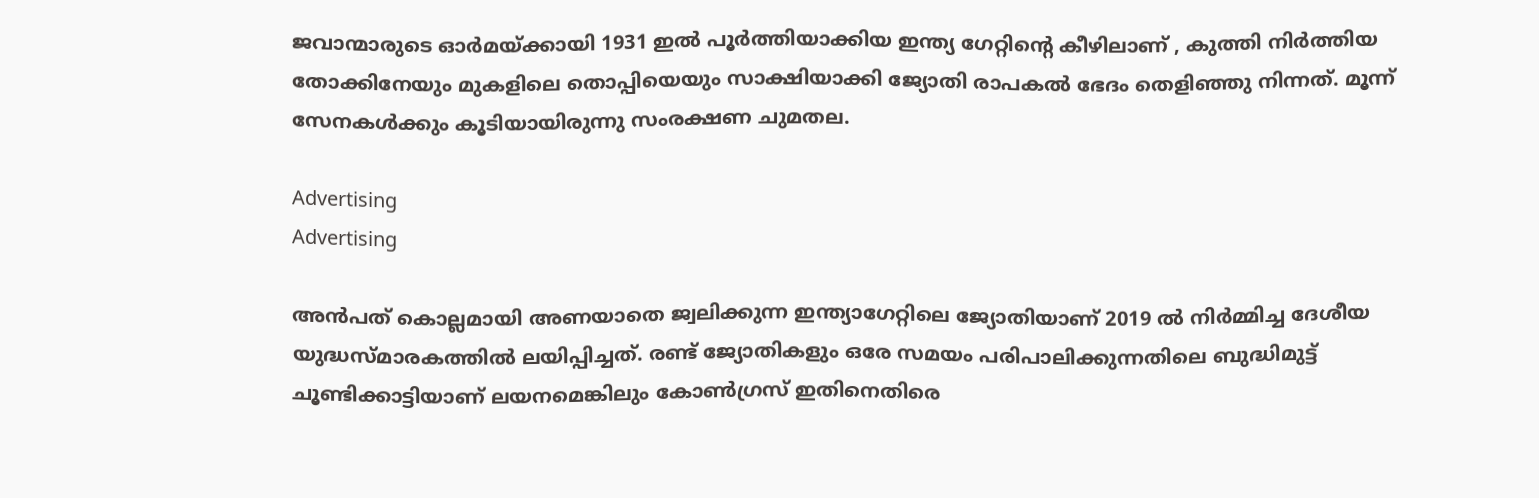ജവാന്മാരുടെ ഓർമയ്ക്കായി 1931 ഇൽ പൂർത്തിയാക്കിയ ഇന്ത്യ ഗേറ്റിന്റെ കീഴിലാണ് , കുത്തി നിർത്തിയ തോക്കിനേയും മുകളിലെ തൊപ്പിയെയും സാക്ഷിയാക്കി ജ്യോതി രാപകൽ ഭേദം തെളിഞ്ഞു നിന്നത്. മൂന്ന് സേനകൾക്കും കൂടിയായിരുന്നു സംരക്ഷണ ചുമതല.

Advertising
Advertising

അൻപത് കൊല്ലമായി അണയാതെ ജ്വലിക്കുന്ന ഇന്ത്യാഗേറ്റിലെ ജ്യോതിയാണ് 2019 ൽ നിർമ്മിച്ച ദേശീയ യുദ്ധസ്മാരകത്തിൽ ലയിപ്പിച്ചത്. രണ്ട് ജ്യോതികളും ഒരേ സമയം പരിപാലിക്കുന്നതിലെ ബുദ്ധിമുട്ട് ചൂണ്ടിക്കാട്ടിയാണ് ലയനമെങ്കിലും കോൺഗ്രസ് ഇതിനെതിരെ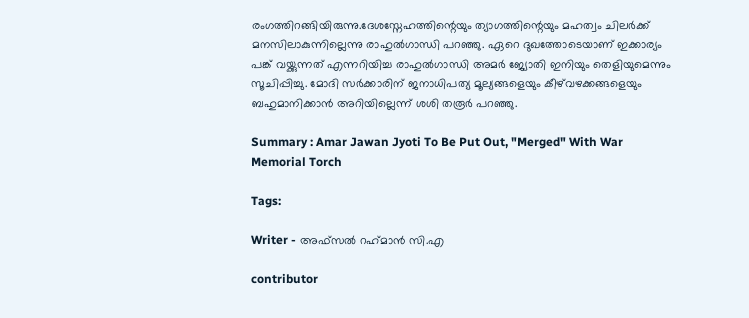രംഗത്തിറങ്ങിയിരുന്നു.ദേശസ്നേഹത്തിന്റെയും ത്യാഗത്തിന്റെയും മഹത്വം ചിലർക്ക് മനസിലാകുന്നില്ലെന്നു രാഹുൽഗാന്ധി പറഞ്ഞു. ഏറെ ദുഖത്തോടെയാണ് ഇക്കാര്യം പങ്ക് വയ്ക്കുന്നത് എന്നറിയിച്ച രാഹുൽഗാന്ധി അമർ ജ്യോതി ഇനിയും തെളിയുമെന്നും സൂചിപ്പിച്ചു. മോദി സർക്കാരിന് ജനാധിപത്യ മൂല്യങ്ങളെയും കീഴ്‌വഴക്കങ്ങളെയും ബഹുമാനിക്കാൻ അറിയില്ലെന്ന് ശശി തരൂർ പറഞ്ഞു.

Summary : Amar Jawan Jyoti To Be Put Out, "Merged" With War Memorial Torch

Tags:

Writer - അഫ്‍സല്‍ റഹ്‍മാന്‍ സി.എ

contributor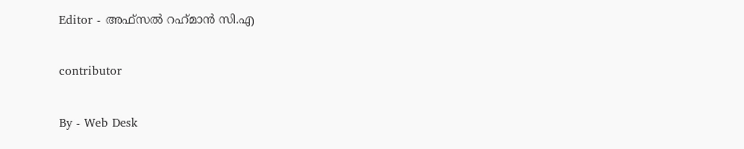Editor - അഫ്‍സല്‍ റഹ്‍മാന്‍ സി.എ

contributor

By - Web Desk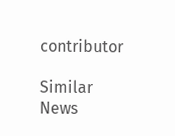contributor

Similar News